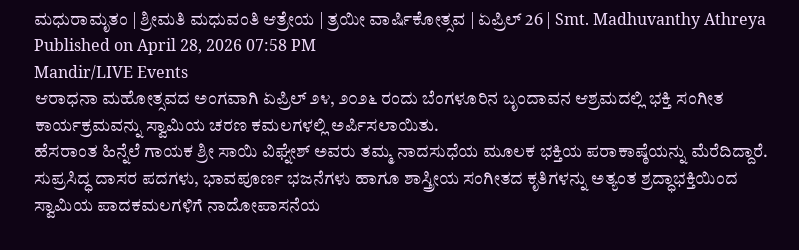ಮಧುರಾಮೃತಂ | ಶ್ರೀಮತಿ ಮಧುವಂತಿ ಆತ್ರೇಯ | ತ್ರಯೀ ವಾರ್ಷಿಕೋತ್ಸವ | ಏಪ್ರಿಲ್ 26 | Smt. Madhuvanthy Athreya
Published on April 28, 2026 07:58 PM
Mandir/LIVE Events
ಆರಾಧನಾ ಮಹೋತ್ಸವದ ಅಂಗವಾಗಿ ಏಪ್ರಿಲ್ ೨೪, ೨೦೨೬ ರಂದು ಬೆಂಗಳೂರಿನ ಬೃಂದಾವನ ಆಶ್ರಮದಲ್ಲಿ ಭಕ್ತಿ ಸಂಗೀತ ಕಾರ್ಯಕ್ರಮವನ್ನು ಸ್ವಾಮಿಯ ಚರಣ ಕಮಲಗಳಲ್ಲಿ ಅರ್ಪಿಸಲಾಯಿತು.
ಹೆಸರಾಂತ ಹಿನ್ನೆಲೆ ಗಾಯಕ ಶ್ರೀ ಸಾಯಿ ವಿಘ್ನೇಶ್ ಅವರು ತಮ್ಮ ನಾದಸುಧೆಯ ಮೂಲಕ ಭಕ್ತಿಯ ಪರಾಕಾಷ್ಠೆಯನ್ನು ಮೆರೆದಿದ್ದಾರೆ. ಸುಪ್ರಸಿದ್ಧ ದಾಸರ ಪದಗಳು, ಭಾವಪೂರ್ಣ ಭಜನೆಗಳು ಹಾಗೂ ಶಾಸ್ತ್ರೀಯ ಸಂಗೀತದ ಕೃತಿಗಳನ್ನು ಅತ್ಯಂತ ಶ್ರದ್ಧಾಭಕ್ತಿಯಿಂದ ಸ್ವಾಮಿಯ ಪಾದಕಮಲಗಳಿಗೆ ನಾದೋಪಾಸನೆಯ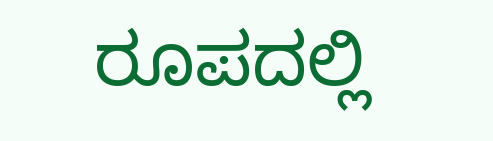ರೂಪದಲ್ಲಿ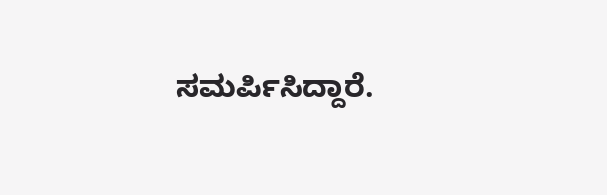ಸಮರ್ಪಿಸಿದ್ದಾರೆ.